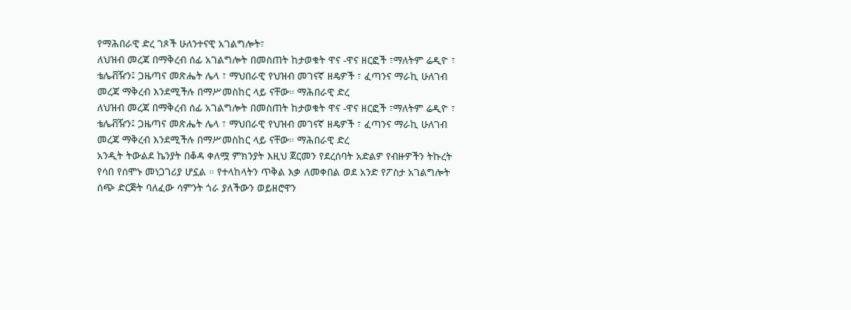የማሕበራዊ ድረ ገጾች ሁለንተናዊ አገልግሎት፣
ለህዝብ መረጃ በማቅረብ ሰፊ አገልግሎት በመስጠት ከታወቁት ዋና -ዋና ዘርፎች ፣ማለትም ሬዲዮ ፣ ቴሌቭዥን፤ ጋዜጣና መጽሔት ሌላ ፣ ማህበራዊ የህዝብ መገናኛ ዘዴዎች ፣ ፈጣንና ማራኪ ሁለገብ መረጃ ማቅረብ እንደሚችሉ በማሥመስከር ላይ ናቸው። ማሕበራዊ ድረ
ለህዝብ መረጃ በማቅረብ ሰፊ አገልግሎት በመስጠት ከታወቁት ዋና -ዋና ዘርፎች ፣ማለትም ሬዲዮ ፣ ቴሌቭዥን፤ ጋዜጣና መጽሔት ሌላ ፣ ማህበራዊ የህዝብ መገናኛ ዘዴዎች ፣ ፈጣንና ማራኪ ሁለገብ መረጃ ማቅረብ እንደሚችሉ በማሥመስከር ላይ ናቸው። ማሕበራዊ ድረ
አንዲት ትውልደ ኬንያት በቆዳ ቀለሟ ምክንያት እዚህ ጀርመን የደረሰባት አድልዎ የብዙዎችን ትኩረት የሳበ የሰሞኑ መነጋገሪያ ሆኗል ። የተላከላትን ጥቅል እቃ ለመቀበል ወደ አንድ የፖስታ አገልግሎት ሰጭ ድርጅት ባለፈው ሳምንት ጎራ ያለችውን ወይዘሮዋን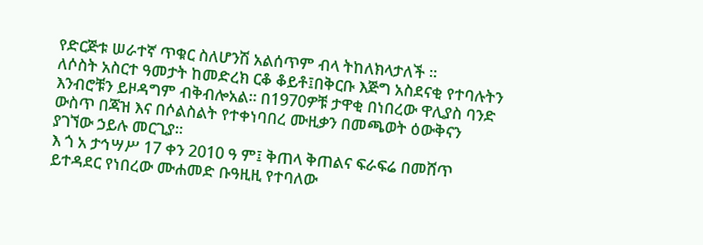የድርጅቱ ሠራተኛ ጥቁር ስለሆንሽ አልሰጥም ብላ ትከለክላታለች ።
ለሶስት አስርተ ዓመታት ከመድረክ ርቆ ቆይቶ፤በቅርቡ እጅግ አስደናቂ የተባሉትን እንብሮቹን ይዞዳግም ብቅብሎአል። በ1970ዎቹ ታዋቂ በነበረው ዋሊያስ ባንድ ውስጥ በጃዝ እና በሶልስልት የተቀነባበረ ሙዚቃን በመጫወት ዕውቅናን ያገኘው ኃይሉ መርጊያ።
እ ጎ አ ታኅሣሥ 17 ቀን 2010 ዓ ም፤ ቅጠላ ቅጠልና ፍራፍሬ በመሸጥ ይተዳደር የነበረው ሙሐመድ ቡዓዚዚ የተባለው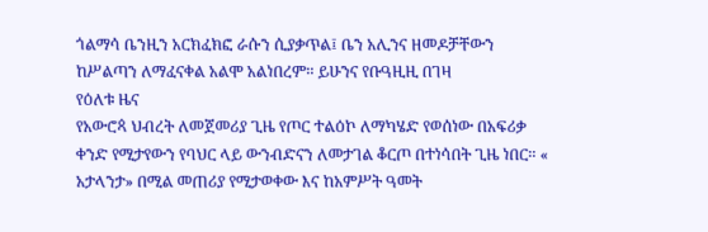ጎልማሳ ቤንዚን አርክፈክፎ ራሱን ሲያቃጥል፤ ቤን አሊንና ዘመዶቻቸውን ከሥልጣን ለማፈናቀል አልሞ አልነበረም። ይሁንና የቡዓዚዚ በገዛ
የዕለቱ ዜና
የአውሮጳ ህብረት ለመጀመሪያ ጊዜ የጦር ተልዕኮ ለማካሄድ የወሰነው በአፍሪቃ ቀንድ የሚታየውን የባህር ላይ ውንብድናን ለመታገል ቆርጦ በተነሳበት ጊዜ ነበር። « አታላንታ» በሚል መጠሪያ የሚታወቀው እና ከአምሥት ዓመት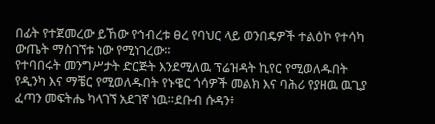በፊት የተጀመረው ይኸው የኅብረቱ ፀረ የባህር ላይ ወንበዴዎች ተልዕኮ የተሳካ ውጤት ማስገኘቱ ነው የሚነገረው።
የተባበሩት መንግሥታት ድርጅት እንደሚለዉ ፕሬዝዳት ኪየር የሚወለዱበት የዲንካ እና ማቼር የሚወለዱበት የኑዌር ጎሳዎች መልክ እና ባሕሪ የያዘዉ ዉጊያ ፈጣን መፍትሔ ካላገኘ አደገኛ ነዉ።ደቡብ ሱዳን፥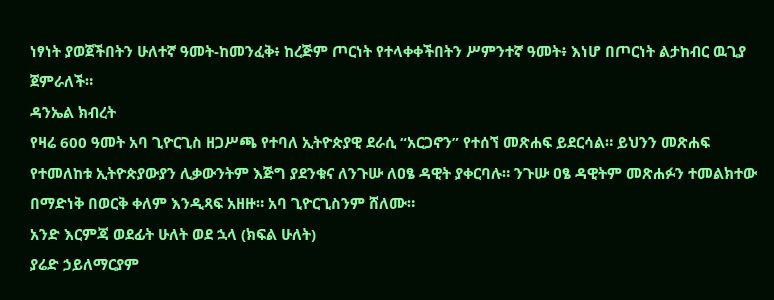ነፃነት ያወጀችበትን ሁለተኛ ዓመት-ከመንፈቅ፥ ከረጅም ጦርነት የተላቀቀችበትን ሥምንተኛ ዓመት፥ እነሆ በጦርነት ልታከብር ዉጊያ ጀምራለች።
ዳንኤል ክብረት
የዛሬ 600 ዓመት አባ ጊዮርጊስ ዘጋሥጫ የተባለ ኢትዮጵያዊ ደራሲ “አርጋኖን” የተሰኘ መጽሐፍ ይደርሳል። ይህንን መጽሐፍ የተመለከቱ ኢትዮጵያውያን ሊቃውንትም እጅግ ያደንቁና ለንጉሡ ለዐፄ ዳዊት ያቀርባሉ። ንጉሡ ዐፄ ዳዊትም መጽሐፉን ተመልክተው በማድነቅ በወርቅ ቀለም እንዲጻፍ አዘዙ። አባ ጊዮርጊስንም ሸለሙ።
አንድ እርምጃ ወደፊት ሁለት ወደ ኋላ (ክፍል ሁለት)
ያሬድ ኃይለማርያም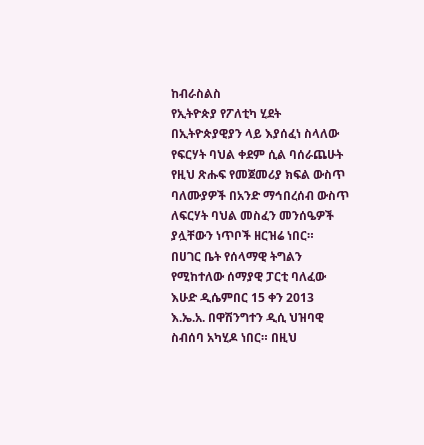ከብራስልስ
የኢትዮጵያ የፖለቲካ ሂደት በኢትዮጵያዊያን ላይ እያሰፈነ ስላለው የፍርሃት ባህል ቀደም ሲል ባሰራጨሁት የዚህ ጽሑፍ የመጀመሪያ ክፍል ውስጥ ባለሙያዎች በአንድ ማኅበረሰብ ውስጥ ለፍርሃት ባህል መስፈን መንሰዔዎች ያሏቸውን ነጥቦች ዘርዝሬ ነበር።
በሀገር ቤት የሰላማዊ ትግልን የሚከተለው ሰማያዊ ፓርቲ ባለፈው እሁድ ዲሴምበር 15 ቀን 2013 እ.ኤ.አ. በዋሽንግተን ዲሲ ህዝባዊ ስብሰባ አካሂዶ ነበር። በዚህ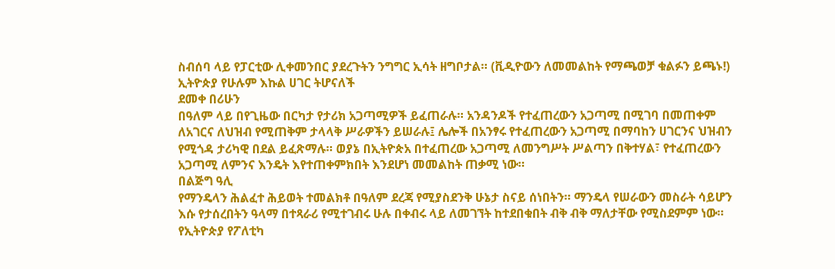ስብሰባ ላይ የፓርቲው ሊቀመንበር ያደረጉትን ንግግር ኢሳት ዘግቦታል። (ቪዲዮውን ለመመልከት የማጫወቻ ቁልፉን ይጫኑ!)
ኢትዮጵያ የሁሉም እኩል ሀገር ትሆናለች
ደመቀ በሪሁን
በዓለም ላይ በየጊዜው በርካታ የታሪክ አጋጣሚዎች ይፈጠራሉ። አንዳንዶች የተፈጠረውን አጋጣሚ በሚገባ በመጠቀም ለአገርና ለህዝብ የሚጠቅም ታላላቅ ሥራዎችን ይሠራሉ፤ ሌሎች በአንፃሩ የተፈጠረውን አጋጣሚ በማባከን ሀገርንና ህዝብን የሚጎዳ ታሪካዊ በደል ይፈጽማሉ። ወያኔ በኢትዮጵአ በተፈጠረው አጋጣሚ ለመንግሥት ሥልጣን በቅተሃል፣ የተፈጠረውን አጋጣሚ ለምንና እንዴት እየተጠቀምክበት እንደሆነ መመልከት ጠቃሚ ነው።
በልጅግ ዓሊ
የማንዴላን ሕልፈተ ሕይወት ተመልክቶ በዓለም ደረጃ የሚያስደንቅ ሁኔታ ስናይ ሰነበትን። ማንዴላ የሠራውን መስራት ሳይሆን እሱ የታሰረበትን ዓላማ በተጻራሪ የሚተገብሩ ሁሉ በቀብሩ ላይ ለመገኘት ከተደበቁበት ብቅ ብቅ ማለታቸው የሚስደምም ነው።
የኢትዮጵያ የፖለቲካ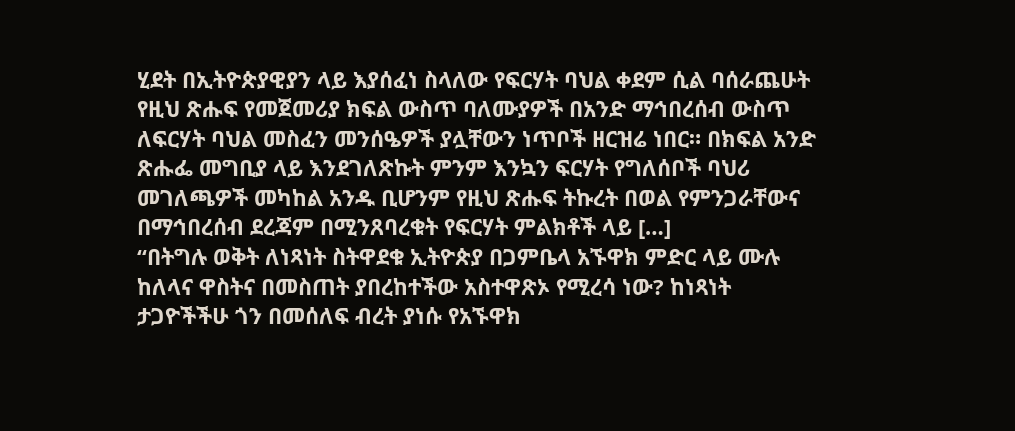ሂደት በኢትዮጵያዊያን ላይ እያሰፈነ ስላለው የፍርሃት ባህል ቀደም ሲል ባሰራጨሁት የዚህ ጽሑፍ የመጀመሪያ ክፍል ውስጥ ባለሙያዎች በአንድ ማኅበረሰብ ውስጥ ለፍርሃት ባህል መስፈን መንሰዔዎች ያሏቸውን ነጥቦች ዘርዝሬ ነበር። በክፍል አንድ ጽሑፌ መግቢያ ላይ እንደገለጽኩት ምንም እንኳን ፍርሃት የግለሰቦች ባህሪ መገለጫዎች መካከል አንዱ ቢሆንም የዚህ ጽሑፍ ትኩረት በወል የምንጋራቸውና በማኅበረሰብ ደረጃም በሚንጸባረቁት የፍርሃት ምልክቶች ላይ […]
“በትግሉ ወቅት ለነጻነት ስትዋደቁ ኢትዮጵያ በጋምቤላ አኙዋክ ምድር ላይ ሙሉ ከለላና ዋስትና በመስጠት ያበረከተችው አስተዋጽኦ የሚረሳ ነው? ከነጻነት ታጋዮችችሁ ጎን በመሰለፍ ብረት ያነሱ የአኙዋክ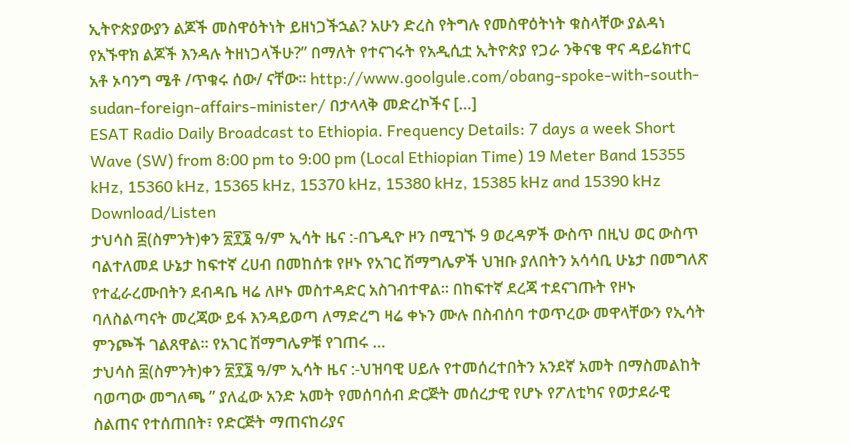ኢትዮጵያውያን ልጆች መስዋዕትነት ይዘነጋችኋል? አሁን ድረስ የትግሉ የመስዋዕትነት ቁስላቸው ያልዳነ የአኙዋክ ልጆች እንዳሉ ትዘነጋላችሁ?” በማለት የተናገሩት የአዲሲቷ ኢትዮጵያ የጋራ ንቅናቄ ዋና ዳይሬክተር አቶ ኦባንግ ሜቶ /ጥቁሩ ሰው/ ናቸው። http://www.goolgule.com/obang-spoke-with-south-sudan-foreign-affairs-minister/ በታላላቅ መድረኮችና […]
ESAT Radio Daily Broadcast to Ethiopia. Frequency Details: 7 days a week Short Wave (SW) from 8:00 pm to 9:00 pm (Local Ethiopian Time) 19 Meter Band 15355 kHz, 15360 kHz, 15365 kHz, 15370 kHz, 15380 kHz, 15385 kHz and 15390 kHz Download/Listen
ታህሳስ ፰(ስምንት)ቀን ፳፻፮ ዓ/ም ኢሳት ዜና :-በጌዲዮ ዞን በሚገኙ 9 ወረዳዎች ውስጥ በዚህ ወር ውስጥ ባልተለመደ ሁኔታ ከፍተኛ ረሀብ በመከሰቱ የዞኑ የአገር ሽማግሌዎች ህዝቡ ያለበትን አሳሳቢ ሁኔታ በመግለጽ የተፈራረሙበትን ደብዳቤ ዛሬ ለዞኑ መስተዳድር አስገብተዋል። በከፍተኛ ደረጃ ተደናገጡት የዞኑ ባለስልጣናት መረጃው ይፋ እንዳይወጣ ለማድረግ ዛሬ ቀኑን ሙሉ በስብሰባ ተወጥረው መዋላቸውን የኢሳት ምንጮች ገልጸዋል። የአገር ሽማግሌዎቹ የገጠሩ …
ታህሳስ ፰(ስምንት)ቀን ፳፻፮ ዓ/ም ኢሳት ዜና :-ህዝባዊ ሀይሉ የተመሰረተበትን አንደኛ አመት በማስመልከት ባወጣው መግለጫ ” ያለፈው አንድ አመት የመሰባሰብ ድርጅት መሰረታዊ የሆኑ የፖለቲካና የወታደራዊ ስልጠና የተሰጠበት፣ የድርጅት ማጠናከሪያና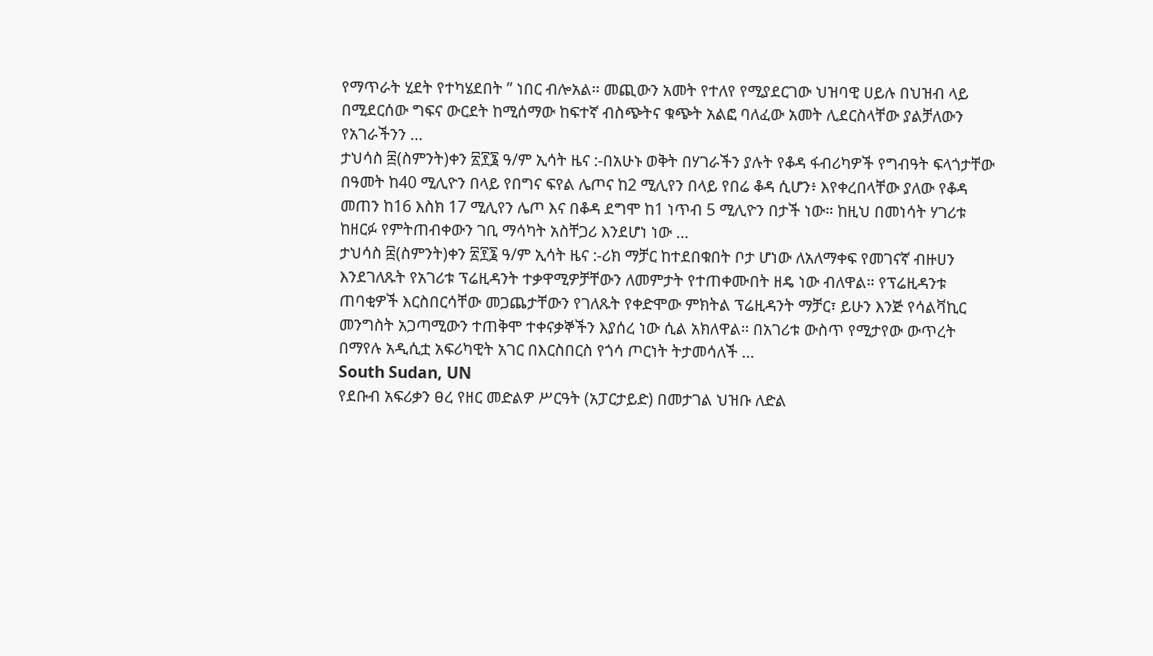የማጥራት ሂደት የተካሄደበት ” ነበር ብሎአል። መጪውን አመት የተለየ የሚያደርገው ህዝባዊ ሀይሉ በህዝብ ላይ በሚደርሰው ግፍና ውርደት ከሚሰማው ከፍተኛ ብስጭትና ቁጭት አልፎ ባለፈው አመት ሊደርስላቸው ያልቻለውን የአገራችንን …
ታህሳስ ፰(ስምንት)ቀን ፳፻፮ ዓ/ም ኢሳት ዜና :-በአሁኑ ወቅት በሃገራችን ያሉት የቆዳ ፋብሪካዎች የግብዓት ፍላጎታቸው በዓመት ከ40 ሚሊዮን በላይ የበግና ፍየል ሌጦና ከ2 ሚሊየን በላይ የበሬ ቆዳ ሲሆን፥ እየቀረበላቸው ያለው የቆዳ መጠን ከ16 እስክ 17 ሚሊየን ሌጦ እና በቆዳ ደግሞ ከ1 ነጥብ 5 ሚሊዮን በታች ነው። ከዚህ በመነሳት ሃገሪቱ ከዘርፉ የምትጠብቀውን ገቢ ማሳካት አስቸጋሪ እንደሆነ ነው …
ታህሳስ ፰(ስምንት)ቀን ፳፻፮ ዓ/ም ኢሳት ዜና :-ሪክ ማቻር ከተደበቁበት ቦታ ሆነው ለአለማቀፍ የመገናኛ ብዙሀን እንደገለጹት የአገሪቱ ፕሬዚዳንት ተቃዋሚዎቻቸውን ለመምታት የተጠቀሙበት ዘዴ ነው ብለዋል። የፕሬዚዳንቱ ጠባቂዎች እርስበርሳቸው መጋጨታቸውን የገለጹት የቀድሞው ምክትል ፕሬዚዳንት ማቻር፣ ይሁን እንጅ የሳልቫኪር መንግስት አጋጣሚውን ተጠቅሞ ተቀናቃኞችን እያሰረ ነው ሲል አክለዋል። በአገሪቱ ውስጥ የሚታየው ውጥረት በማየሉ አዲሲቷ አፍሪካዊት አገር በእርስበርስ የጎሳ ጦርነት ትታመሳለች …
South Sudan, UN
የደቡብ አፍሪቃን ፀረ የዘር መድልዎ ሥርዓት (አፓርታይድ) በመታገል ህዝቡ ለድል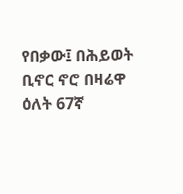የበቃው፤ በሕይወት ቢኖር ኖሮ በዛሬዋ ዕለት 67ኛ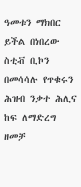ዓመቱን ማክበር ይችል በነበረው ስቲቭ ቢኮን በመሳሳሉ የጥቁሩን ሕዝብ ንቃተ ሕሊና ከፍ ለማድረግ ዘመቻ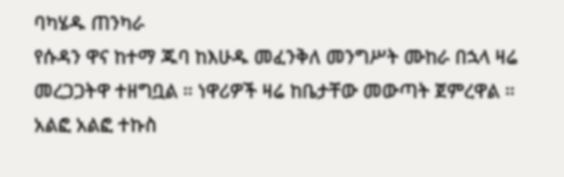ባካሄዱ ጠንካራ
የሱዳን ዋና ከተማ ጁባ ከእሁዱ መፈንቅለ መንግሥት ሙከራ በኋላ ዛሬ መረጋጋትዋ ተዘግቧል ። ነዋሪዎች ዛሬ ከቤታቸው መውጣት ጀምረዋል ። አልፎ አልፎ ተኩስ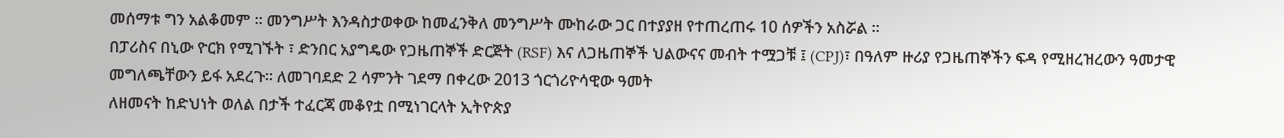መሰማቱ ግን አልቆመም ። መንግሥት እንዳስታወቀው ከመፈንቅለ መንግሥት ሙከራው ጋር በተያያዘ የተጠረጠሩ 10 ሰዎችን አስሯል ።
በፓሪስና በኒው ዮርክ የሚገኙት ፣ ድንበር አያግዴው የጋዜጠኞች ድርጅት (RSF) እና ለጋዜጠኞች ህልውናና መብት ተሟጋቹ ፤ (CPJ)፣ በዓለም ዙሪያ የጋዜጠኞችን ፍዳ የሚዘረዝረውን ዓመታዊ መግለጫቸውን ይፋ አደረጉ። ለመገባደድ 2 ሳምንት ገደማ በቀረው 2013 ጎርጎሪዮሳዊው ዓመት
ለዘመናት ከድህነት ወለል በታች ተፈርጃ መቆየቷ በሚነገርላት ኢትዮጵያ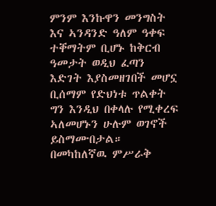ምንም እንኩዋን መንግስት እና ኣንዳንድ ዓለም ዓቀፍ ተቐማትም ቢሆኑ ከቅርብ ዓመታት ወዲህ ፈጣን እድገት እያስመዘገበች መሆኗ ቢሰማም የድህነቱ ጥልቀት ግን እንዲህ በቀላሉ የሚቀረፍ ኣለመሆኑን ሁሉም ወገኖች ይስማሙበታል።
በመካከለኛዉ ምሥራቅ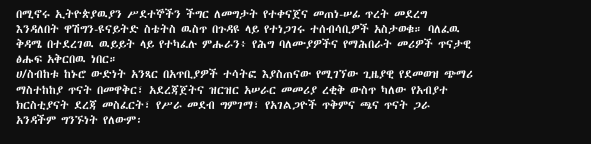በሚኖሩ ኢትዮጵያዉያን ሥደተኞችን ችግር ለመግታት የተቀናጀና መጠነ-ሠፊ ጥረት መደረግ እንዳለበት ዋሽግን-ዩናይትድ ስቴትስ ዉስጥ በጉዳዩ ላይ የተነጋገሩ ተሰብሳቢዎች አስታወቁ። ባለፈዉ ቅዳሜ በተደረገዉ ዉይይት ላይ የተካፈሉ ምሑራን፥ የሕግ ባለሙያዎችና የማሕበራት መሪዎች ጥናታዊ ፅሑፍ አቅርበዉ ነበር።
ሀ/ስብከቱ ከኑሮ ውድነት አንጻር በአጥቢያዎች ተሳትፎ እያስጠናው የሚገኘው ጊዜያዊ የደመወዝ ጭማሪ ማስተከከያ ጥናት በመዋቅር፣ አደረጃጀትና ዝርዝር አሠራር መመሪያ ረቂቅ ውስጥ ካለው የአብያተ ክርስቲያናት ደረጃ መስፈርት፣ የሥራ መደብ ግምገማ፣ የአገልጋዮች ጥቅምና ጫና ጥናት ጋራ አንዳችም ግንኙነት የለውም፡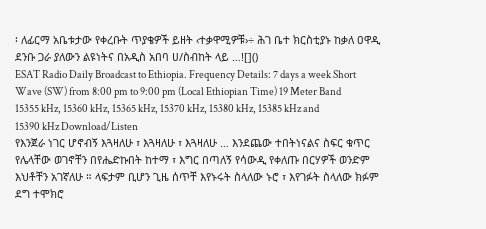፡ ለፊርማ አቤቱታው የቀረቡት ጥያቄዎች ይዘት ‹ተቃዋሚዎቹ›÷ ሕገ ቤተ ክርስቲያኑ ከቃለ ዐዋዲ ደንቡ ጋራ ያለውን ልዩነትና በአዲስ አበባ ሀ/ስብከት ላይ …![]()
ESAT Radio Daily Broadcast to Ethiopia. Frequency Details: 7 days a week Short Wave (SW) from 8:00 pm to 9:00 pm (Local Ethiopian Time) 19 Meter Band 15355 kHz, 15360 kHz, 15365 kHz, 15370 kHz, 15380 kHz, 15385 kHz and 15390 kHz Download/Listen
የእንጀራ ነገር ሆኖብኝ እጓዛለሁ ፣ እጓዛለሁ ፣ እጓዛለሁ … እንደጨው ተበትነናልና ስፍር ቁጥር የሌላቸው ወገኖቸን በየሔድኩበት ከተማ ፣ እግር በጣለኝ የሳውዲ የቀለጡ በርሃዎች ወንድም እህቶቸን አገኛለሁ ። ላፍታም ቢሆን ጊዜ ሰጥቸ እየኑሩት ስላለው ኑሮ ፣ እየገፉት ስላለው ክፉም ደግ ተሞክሮ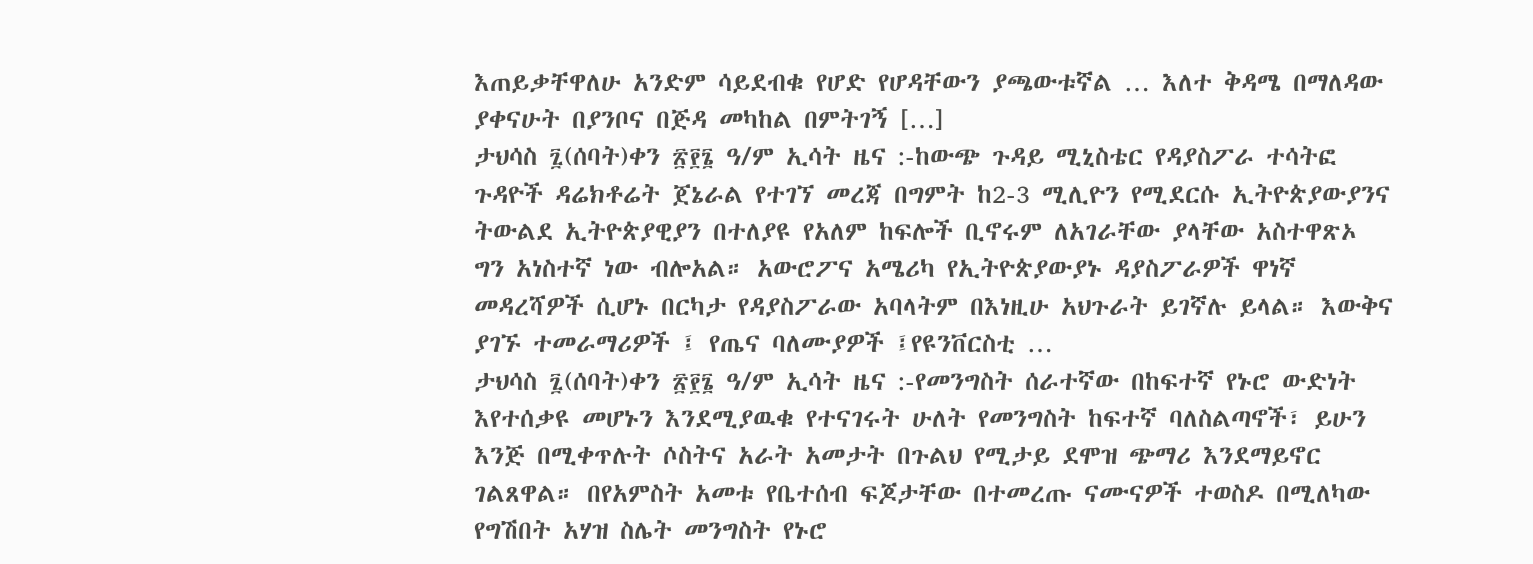እጠይቃቸዋለሁ አንድም ሳይደብቁ የሆድ የሆዳቸውን ያጫውቱኛል … እለተ ቅዳሜ በማለዳው ያቀናሁት በያንቦና በጅዳ መካከል በምትገኝ […]
ታህሳስ ፯(ሰባት)ቀን ፳፻፮ ዓ/ም ኢሳት ዜና :-ከውጭ ጉዳይ ሚኒስቴር የዳያስፖራ ተሳትፎ ጉዳዮች ዳሬክቶሬት ጀኔራል የተገኘ መረጃ በግምት ከ2-3 ሚሊዮን የሚደርሱ ኢትዮጵያውያንና ትውልደ ኢትዮጵያዊያን በተለያዩ የአለም ከፍሎች ቢኖሩም ለአገራቸው ያላቸው አስተዋጽኦ ግን አነስተኛ ነው ብሎአል። አውሮፖና አሜሪካ የኢትዮጵያውያኑ ዳያስፖራዎች ዋነኛ መዳረሻዎች ሲሆኑ በርካታ የዳያስፖራው አባላትም በእነዚሁ አህጉራት ይገኛሉ ይላል። እውቅና ያገኙ ተመራማሪዎች ፤ የጤና ባለሙያዎች ፤የዩንቨርስቲ …
ታህሳስ ፯(ሰባት)ቀን ፳፻፮ ዓ/ም ኢሳት ዜና :-የመንግስት ሰራተኛው በከፍተኛ የኑሮ ውድነት እየተሰቃዩ መሆኑን እንደሚያዉቁ የተናገሩት ሁለት የመንግስት ከፍተኛ ባለስልጣኖች፣ ይሁን እንጅ በሚቀጥሉት ሶስትና አራት አመታት በጉልህ የሚታይ ደሞዝ ጭማሪ እንደማይኖር ገልጸዋል። በየአምስት አመቱ የቤተሰብ ፍጆታቸው በተመረጡ ናሙናዎች ተወስዶ በሚለካው የግሽበት አሃዝ ስሌት መንግስት የኑሮ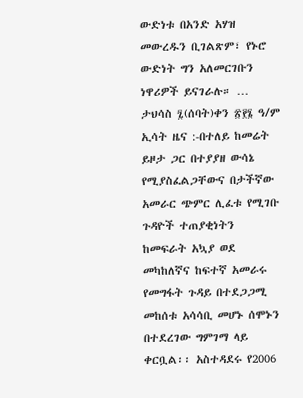ውድነቱ በአንድ አሃዝ መውረዱን ቢገልጽም፣ የኑሮ ውድነት ግን አለመርገቡን ነዋሪዎች ይናገራሉ። …
ታህሳስ ፯(ሰባት)ቀን ፳፻፮ ዓ/ም ኢሳት ዜና :-በተለይ ከመሬት ይዞታ ጋር በተያያዘ ውሳኔ የሚያስፈልጋቸውና በታችኛው አመራር ጭምር ሊፈቱ የሚገቡ ጉዳዮች ተጠያቂነትን ከመፍራት አኳያ ወደ መካከለኛና ከፍተኛ አመራሩ የመግፋት ጉዳይ በተደጋጋሚ መከሰቱ አሳሳቢ መሆኑ ሰሞኑን በተደረገው ግምገማ ላይ ቀርቧል፡፡ አስተዳደሩ የ2006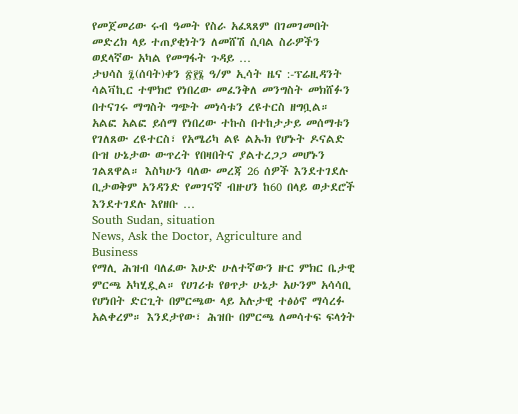የመጀመሪው ሩብ ዓመት የስራ አፈጻጸም በገመገመበት መድረክ ላይ ተጠያቂነትን ለመሸሽ ሲባል ስራዎችን ወደላኛው አካል የመግፋት ጉዳይ …
ታህሳስ ፯(ሰባት)ቀን ፳፻፮ ዓ/ም ኢሳት ዜና :-ፕሬዚዳንት ሳልቫኪር ተሞክሮ የነበረው መፈንቅለ መንግስት መክሸፉን በተናገሩ ማግስት ግጭት መነሳቱን ረዩተርስ ዘግቧል። አልፎ አልፎ ይሰማ የነበረው ተኩስ በተከታታይ መሰማቱን የገለጸው ረዩተርስ፣ የአሜሪካ ልዩ ልኡክ የሆኑት ዶናልድ ቡዝ ሁኔታው ውጥረት የበዛበትና ያልተረጋጋ መሆኑን ገልጸዋል። እስካሁን ባለው መረጃ 26 ሰዎች እንደተገደሉ ቢታወቅም አንዳንድ የመገናኛ ብዙሀን ከ60 በላይ ወታደሮች እንደተገደሉ እየዘቡ …
South Sudan, situation
News, Ask the Doctor, Agriculture and Business
የማሊ ሕዝብ ባለፈው እሁድ ሁለተኛውን ዙር ምክር ቤታዊ ምርጫ አካሂዷል። የሀገሪቱ የፀጥታ ሁኔታ አሁንም አሳሳቢ የሆነበት ድርጊት በምርጫው ላይ አሉታዊ ተፅዕኖ ማሳረፉ አልቀረም። እንደታየው፣ ሕዝቡ በምርጫ ለመሳተፍ ፍላጎት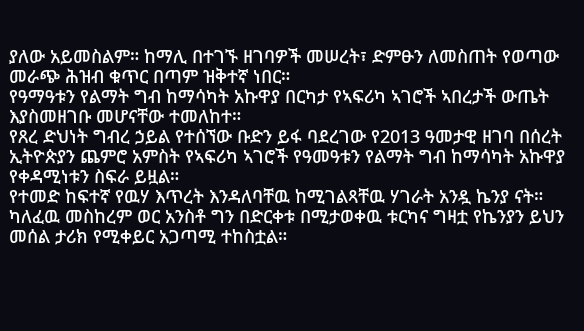ያለው አይመስልም። ከማሊ በተገኙ ዘገባዎች መሠረት፣ ድምፁን ለመስጠት የወጣው መራጭ ሕዝብ ቁጥር በጣም ዝቅተኛ ነበር።
የዓማዓቱን የልማት ግብ ከማሳካት አኩዋያ በርካታ የኣፍሪካ ኣገሮች ኣበረታች ውጤት እያስመዘገቡ መሆናቸው ተመለከተ።
የጸረ ድህነት ግብረ ኃይል የተሰኘው ቡድን ይፋ ባደረገው የ2013 ዓመታዊ ዘገባ በሰረት ኢትዮጵያን ጨምሮ አምስት የኣፍሪካ ኣገሮች የዓመዓቱን የልማት ግብ ከማሳካት አኩዋያ የቀዳሚነቱን ስፍራ ይዟል።
የተመድ ከፍተኛ የዉሃ እጥረት እንዳለባቸዉ ከሚገልጻቸዉ ሃገራት አንዷ ኬንያ ናት። ካለፈዉ መስከረም ወር አንስቶ ግን በድርቀቱ በሚታወቀዉ ቱርካና ግዛቷ የኬንያን ይህን መሰል ታሪክ የሚቀይር አጋጣሚ ተከስቷል።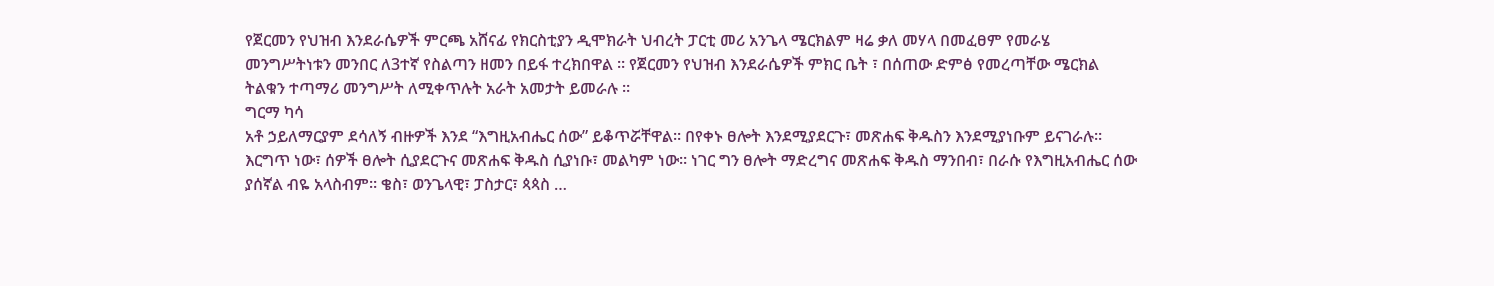የጀርመን የህዝብ እንደራሴዎች ምርጫ አሸናፊ የክርስቲያን ዲሞክራት ህብረት ፓርቲ መሪ አንጌላ ሜርክልም ዛሬ ቃለ መሃላ በመፈፀም የመራሄ መንግሥትነቱን መንበር ለ3ተኛ የስልጣን ዘመን በይፋ ተረክበዋል ። የጀርመን የህዝብ እንደራሴዎች ምክር ቤት ፣ በሰጠው ድምፅ የመረጣቸው ሜርክል ትልቁን ተጣማሪ መንግሥት ለሚቀጥሉት አራት አመታት ይመራሉ ።
ግርማ ካሳ
አቶ ኃይለማርያም ደሳለኝ ብዙዎች እንደ “እግዚአብሔር ሰው” ይቆጥሯቸዋል። በየቀኑ ፀሎት እንደሚያደርጉ፣ መጽሐፍ ቅዱስን እንደሚያነቡም ይናገራሉ። እርግጥ ነው፣ ሰዎች ፀሎት ሲያደርጉና መጽሐፍ ቅዱስ ሲያነቡ፣ መልካም ነው። ነገር ግን ፀሎት ማድረግና መጽሐፍ ቅዱስ ማንበብ፣ በራሱ የእግዚአብሔር ሰው ያሰኛል ብዬ አላስብም። ቄስ፣ ወንጌላዊ፣ ፓስታር፣ ጳጳስ …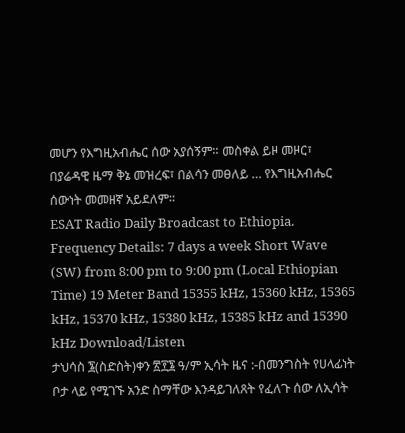መሆን የእግዚአብሔር ሰው አያሰኝም። መስቀል ይዞ መዞር፣ በያሬዳዊ ዜማ ቅኔ መዝረፍ፣ በልሳን መፀለይ … የእግዚአብሔር ሰውነት መመዘኛ አይደለም።
ESAT Radio Daily Broadcast to Ethiopia. Frequency Details: 7 days a week Short Wave (SW) from 8:00 pm to 9:00 pm (Local Ethiopian Time) 19 Meter Band 15355 kHz, 15360 kHz, 15365 kHz, 15370 kHz, 15380 kHz, 15385 kHz and 15390 kHz Download/Listen
ታህሳስ ፮(ስድስት)ቀን ፳፻፮ ዓ/ም ኢሳት ዜና :-በመንግስት የሀላፊነት ቦታ ላይ የሚገኙ አንድ ስማቸው እንዳይገለጸት የፈለጉ ሰው ለኢሳት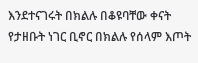እንደተናገሩት በክልሉ በቆዩባቸው ቀናት የታዘቡት ነገር ቢኖር በክልሉ የሰላም እጦት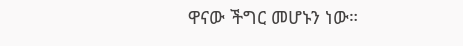ዋናው ችግር መሆኑን ነው።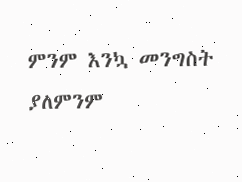ምንም እንኳ መንግስት ያለምንም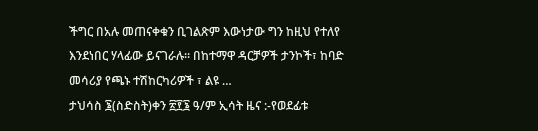ችግር በአሉ መጠናቀቁን ቢገልጽም እውነታው ግን ከዚህ የተለየ እንደነበር ሃላፊው ይናገራሉ። በከተማዋ ዳርቻዎች ታንኮች፣ ከባድ መሳሪያ የጫኑ ተሽከርካሪዎች ፣ ልዩ …
ታህሳስ ፮(ስድስት)ቀን ፳፻፮ ዓ/ም ኢሳት ዜና :-የወደፊቱ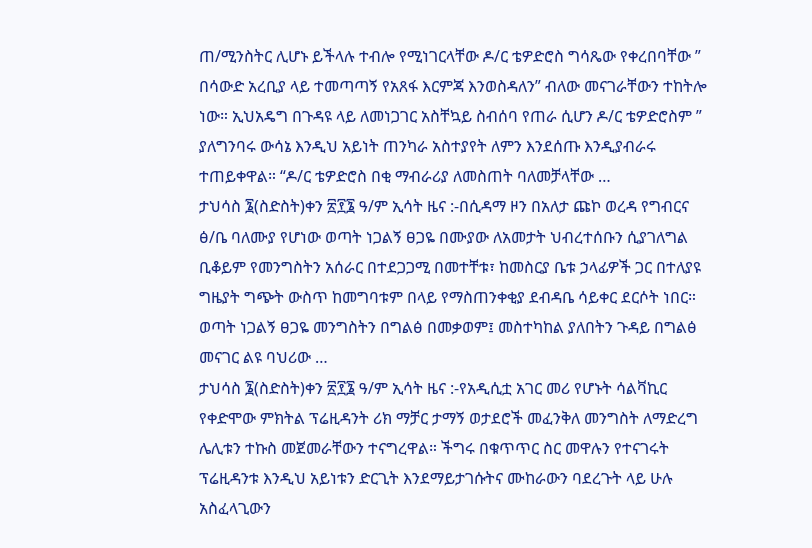ጠ/ሚንስትር ሊሆኑ ይችላሉ ተብሎ የሚነገርላቸው ዶ/ር ቴዎድሮስ ግሳጼው የቀረበባቸው ” በሳውድ አረቢያ ላይ ተመጣጣኝ የአጸፋ እርምጃ እንወስዳለን” ብለው መናገራቸውን ተከትሎ ነው። ኢህአዴግ በጉዳዩ ላይ ለመነጋገር አስቸኳይ ስብሰባ የጠራ ሲሆን ዶ/ር ቴዎድሮስም ” ያለግንባሩ ውሳኔ እንዲህ አይነት ጠንካራ አስተያየት ለምን እንደሰጡ እንዲያብራሩ ተጠይቀዋል። “ዶ/ር ቴዎድሮስ በቂ ማብራሪያ ለመስጠት ባለመቻላቸው …
ታህሳስ ፮(ስድስት)ቀን ፳፻፮ ዓ/ም ኢሳት ዜና :-በሲዳማ ዞን በአለታ ጩኮ ወረዳ የግብርና ፅ/ቤ ባለሙያ የሆነው ወጣት ነጋልኝ ፀጋዬ በሙያው ለአመታት ህብረተሰቡን ሲያገለግል ቢቆይም የመንግስትን አሰራር በተደጋጋሚ በመተቸቱ፣ ከመስርያ ቤቱ ኃላፊዎች ጋር በተለያዩ ግዜያት ግጭት ውስጥ ከመግባቱም በላይ የማስጠንቀቂያ ደብዳቤ ሳይቀር ደርሶት ነበር። ወጣት ነጋልኝ ፀጋዬ መንግስትን በግልፅ በመቃወም፤ መስተካከል ያለበትን ጉዳይ በግልፅ መናገር ልዩ ባህሪው …
ታህሳስ ፮(ስድስት)ቀን ፳፻፮ ዓ/ም ኢሳት ዜና :-የአዲሲቷ አገር መሪ የሆኑት ሳልቫኪር የቀድሞው ምክትል ፕሬዚዳንት ሪክ ማቻር ታማኝ ወታደሮች መፈንቅለ መንግስት ለማድረግ ሌሊቱን ተኩስ መጀመራቸውን ተናግረዋል። ችግሩ በቁጥጥር ስር መዋሉን የተናገሩት ፕሬዚዳንቱ እንዲህ አይነቱን ድርጊት እንደማይታገሱትና ሙከራውን ባደረጉት ላይ ሁሉ አስፈላጊውን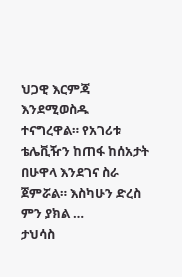ህጋዊ እርምጃ እንደሚወስዱ ተናግረዋል። የአገሪቱ ቴሌቪዥን ከጠፋ ከሰአታት በሁዋላ እንደገና ስራ ጀምሯል። እስካሁን ድረስ ምን ያክል …
ታህሳስ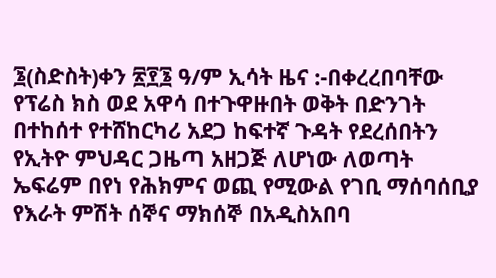፮(ስድስት)ቀን ፳፻፮ ዓ/ም ኢሳት ዜና :-በቀረረበባቸው የፕሬስ ክስ ወደ አዋሳ በተጉዋዙበት ወቅት በድንገት በተከሰተ የተሸከርካሪ አደጋ ከፍተኛ ጉዳት የደረሰበትን የኢትዮ ምህዳር ጋዜጣ አዘጋጅ ለሆነው ለወጣት ኤፍሬም በየነ የሕክምና ወጪ የሚውል የገቢ ማሰባሰቢያ የእራት ምሽት ሰኞና ማክሰኞ በአዲስአበባ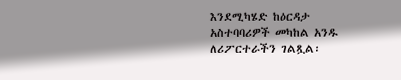እንደሚካሄድ ከዕርዳታ አስተባባሪዎች መካከል አንዱ ለሪፖርተራችን ገልጿል፡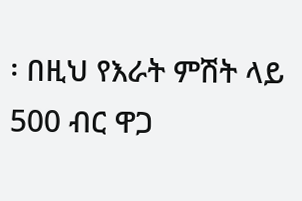፡ በዚህ የእራት ምሽት ላይ 500 ብር ዋጋ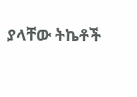ያላቸው ትኬቶች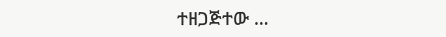ተዘጋጅተው …